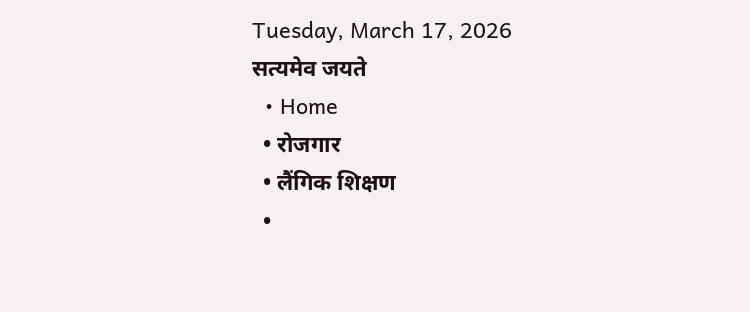Tuesday, March 17, 2026
सत्यमेव जयते
  • Home
  • रोजगार
  • लैंगिक शिक्षण
  •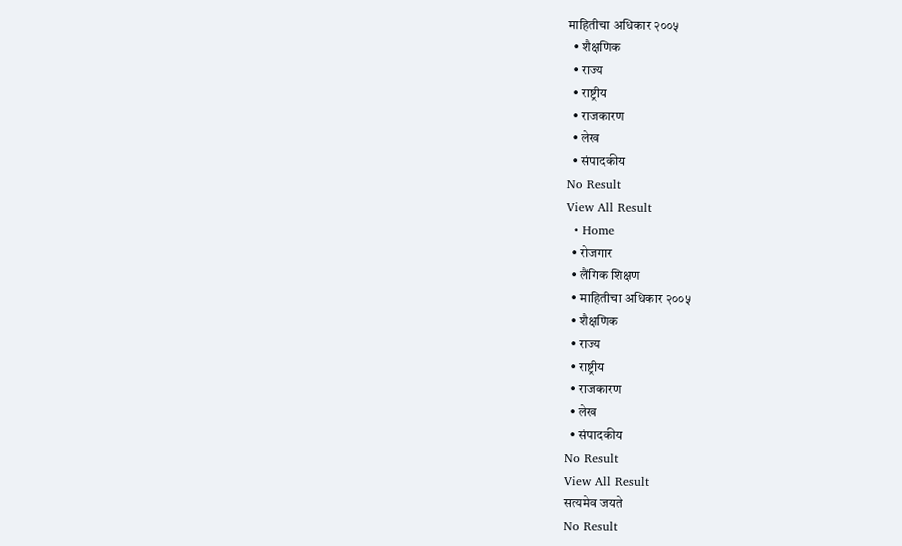माहितीचा अधिकार २००५
  • शैक्षणिक
  • राज्य
  • राष्ट्रीय
  • राजकारण
  • लेख
  • संपादकीय
No Result
View All Result
  • Home
  • रोजगार
  • लैंगिक शिक्षण
  • माहितीचा अधिकार २००५
  • शैक्षणिक
  • राज्य
  • राष्ट्रीय
  • राजकारण
  • लेख
  • संपादकीय
No Result
View All Result
सत्यमेव जयते
No Result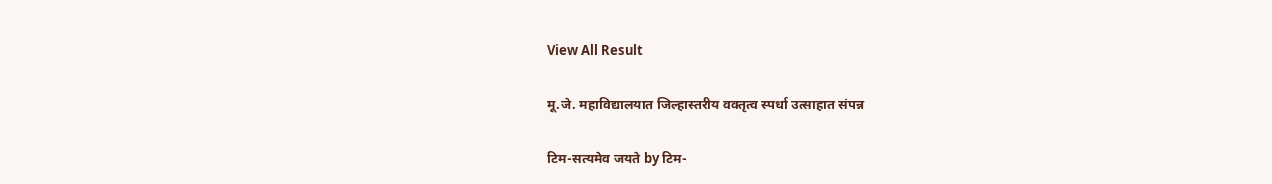View All Result

मू.जे. महाविद्यालयात जिल्हास्तरीय वक्तृत्व स्पर्धा उत्साहात संपन्न

टिम-सत्यमेव जयते by टिम-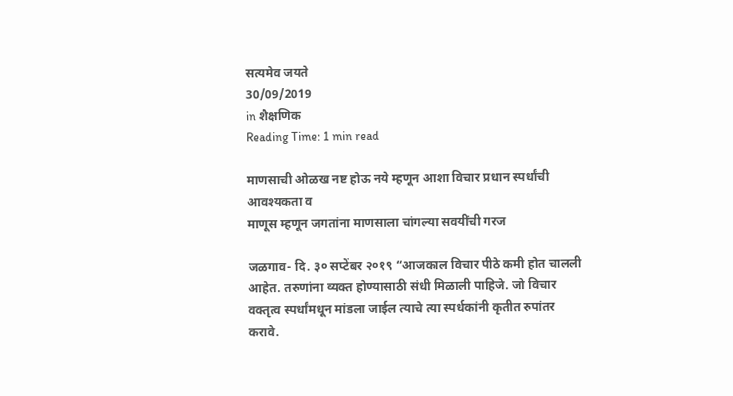सत्यमेव जयते
30/09/2019
in शैक्षणिक
Reading Time: 1 min read

माणसाची ओळख नष्ट होऊ नये म्हणून आशा विचार प्रधान स्पर्धांची आवश्यकता व
माणूस म्हणून जगतांना माणसाला चांगल्या सवयींची गरज

जळगाव- दि. ३० सप्टेंबर २०१९ “आजकाल विचार पीठे कमी होत चालली आहेत. तरुणांना व्यक्त होण्यासाठी संधी मिळाली पाहिजे. जो विचार वक्तृत्व स्पर्धांमधून मांडला जाईल त्याचे त्या स्पर्धकांनी कृतीत रुपांतर करावे.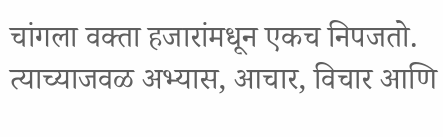चांगला वक्ता हजारांमधून एकच निपजतो. त्याच्याजवळ अभ्यास, आचार, विचार आणि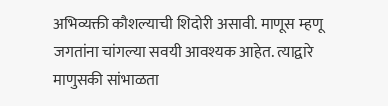अभिव्यक्ती कौशल्याची शिदोरी असावी. माणूस म्हणू जगतांना चांगल्या सवयी आवश्यक आहेत. त्याद्वारे माणुसकी सांभाळता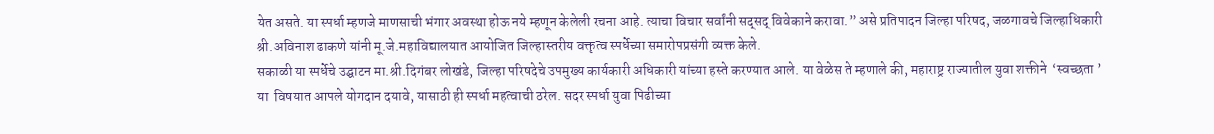येत असते. या स्पर्धा म्हणजे माणसाची भंगार अवस्था होऊ नये म्हणून केलेली रचना आहे. त्याचा विचार सर्वांनी सद्सद् विवेकाने करावा.” असे प्रतिपादन जिल्हा परिषद, जळगावचे जिल्हाधिकारी श्री.अविनाश ढाकणे यांनी मू.जे.महाविद्यालयात आयोजित जिल्हास्तरीय वक्तृत्व स्पर्धेच्या समारोपप्रसंगी व्यक्त केले.
सकाळी या स्पर्धेचे उद्घाटन मा.श्री.दिगंबर लोखंडे, जिल्हा परिषदेचे उपमुख्य कार्यकारी अधिकारी यांच्या हस्ते करण्यात आले. या वेळेस ते म्हणाले की, महाराष्ट्र राज्यातील युवा शक्तीने  ‘स्वच्छता ’ या  विषयात आपले योगदान दयावे, यासाठी ही स्पर्धा महत्वाची ठरेल. सदर स्पर्धा युवा पिढीच्या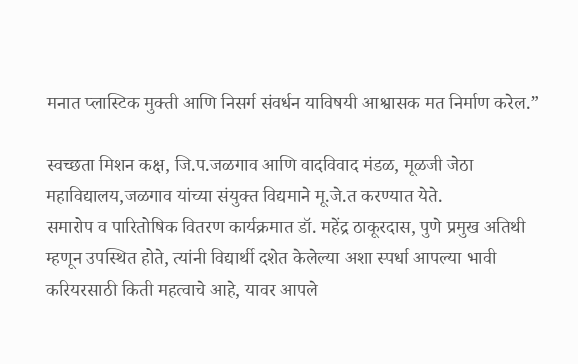मनात प्लास्टिक मुक्ती आणि निसर्ग संवर्धन याविषयी आश्वासक मत निर्माण करेल.”

स्वच्छता मिशन कक्ष, जि.प.जळगाव आणि वादविवाद मंडळ, मूळजी जेठा महाविद्यालय,जळगाव यांच्या संयुक्त विद्यमाने मू.जे.त करण्यात येते.
समारोप व पारितोषिक वितरण कार्यक्रमात डॉ. महेंद्र ठाकूरदास, पुणे प्रमुख अतिथी म्हणून उपस्थित होते, त्यांनी विद्यार्थी दशेत केलेल्या अशा स्पर्धा आपल्या भावी करियरसाठी किती महत्वाचे आहे, यावर आपले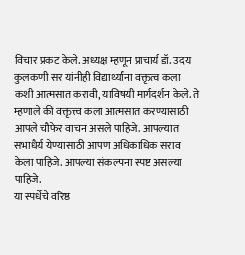विचार प्रकट केले. अध्यक्ष म्हणून प्राचार्य डॉ. उदय कुलकणी सर यांनीही विद्यार्थ्यांना वक्तृत्व कला कशी आत्मसात करावी, याविषयी मार्गदर्शन केले. ते म्हणाले की वक्तृत्त्व कला आत्मसात करण्यासाठी आपले चौफेर वाचन असले पाहिजे. आपल्यात सभाधैर्य येण्यासाठी आपण अधिकाधिक सराव केला पाहिजे. आपल्या संकल्पना स्पष्ट असल्या पाहिजे.
या स्पर्धेचे वरिष्ठ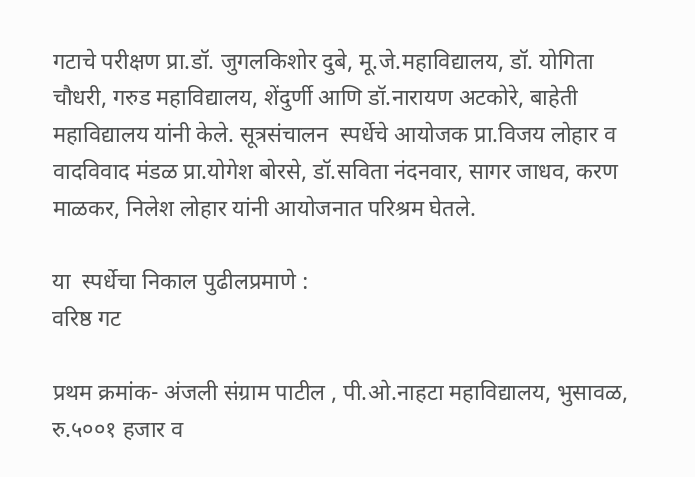गटाचे परीक्षण प्रा.डॉ. जुगलकिशोर दुबे, मू.जे.महाविद्यालय, डॉ. योगिता चौधरी, गरुड महाविद्यालय, शेंदुर्णी आणि डॉ.नारायण अटकोरे, बाहेती महाविद्यालय यांनी केले. सूत्रसंचालन  स्पर्धेचे आयोजक प्रा.विजय लोहार व वादविवाद मंडळ प्रा.योगेश बोरसे, डॉ.सविता नंदनवार, सागर जाधव, करण माळकर, निलेश लोहार यांनी आयोजनात परिश्रम घेतले.

या  स्पर्धेचा निकाल पुढीलप्रमाणे :
वरिष्ठ गट

प्रथम क्रमांक- अंजली संग्राम पाटील , पी.ओ.नाहटा महाविद्यालय, भुसावळ, रु.५००१ हजार व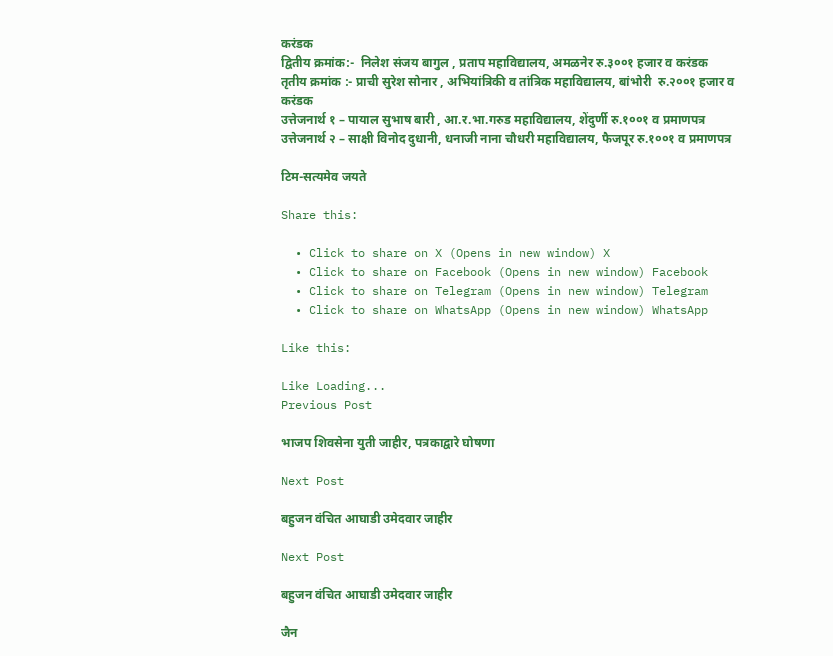करंडक
द्वितीय क्रमांक:-  निलेश संजय बागुल , प्रताप महाविद्यालय, अमळनेर रु.३००१ हजार व करंडक
तृतीय क्रमांक :- प्राची सुरेश सोनार , अभियांत्रिकी व तांत्रिक महाविद्यालय, बांभोरी  रु.२००१ हजार व करंडक
उत्तेजनार्थ १ – पायाल सुभाष बारी , आ.र.भा.गरुड महाविद्यालय, शेंदुर्णी रु.१००१ व प्रमाणपत्र
उत्तेजनार्थ २ – साक्षी विनोद दुधानी, धनाजी नाना चौधरी महाविद्यालय, फैजपूर रु.१००१ व प्रमाणपत्र

टिम-सत्यमेव जयते

Share this:

  • Click to share on X (Opens in new window) X
  • Click to share on Facebook (Opens in new window) Facebook
  • Click to share on Telegram (Opens in new window) Telegram
  • Click to share on WhatsApp (Opens in new window) WhatsApp

Like this:

Like Loading...
Previous Post

भाजप शिवसेना युती जाहीर, पत्रकाद्वारे घोषणा

Next Post

बहुजन वंचित आघाडी उमेदवार जाहीर

Next Post

बहुजन वंचित आघाडी उमेदवार जाहीर

जैन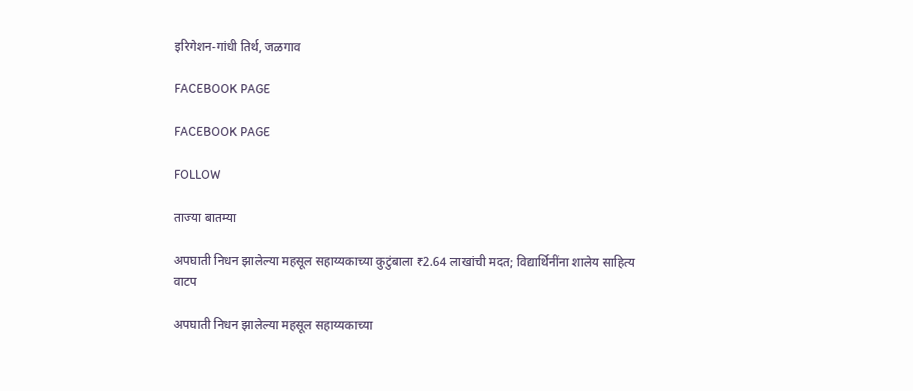इरिगेशन-गांधी तिर्थ, जळगाव

FACEBOOK PAGE

FACEBOOK PAGE

FOLLOW

ताज्या बातम्या

अपघाती निधन झालेल्या महसूल सहाय्यकाच्या कुटुंबाला ₹2.64 लाखांची मदत; विद्यार्थिनींना शालेय साहित्य वाटप

अपघाती निधन झालेल्या महसूल सहाय्यकाच्या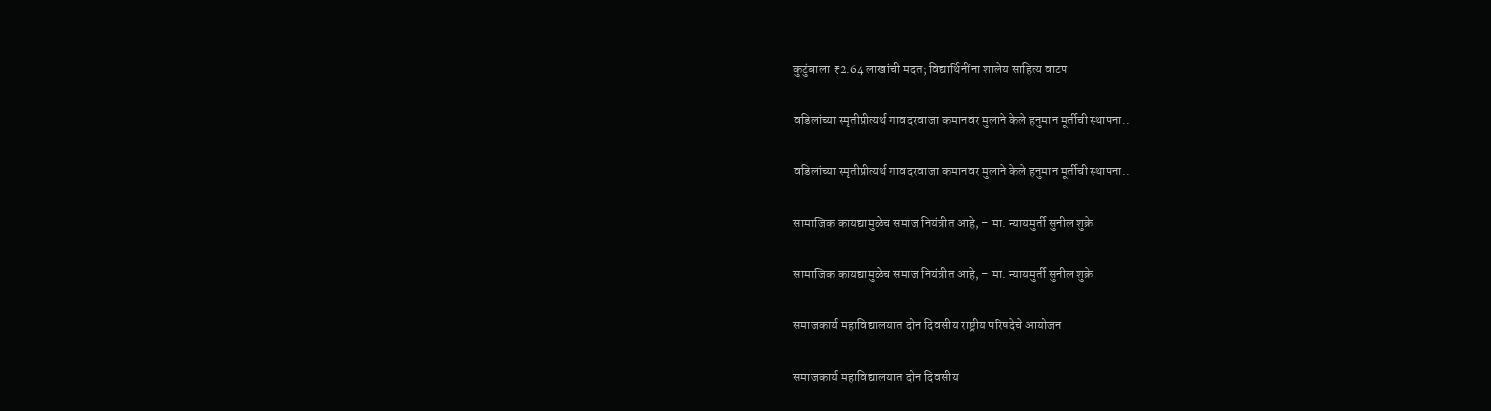कुटुंबाला ₹2.64 लाखांची मदत; विद्यार्थिनींना शालेय साहित्य वाटप

वडिलांच्या स्मृतीप्रीत्यर्थ गावदरवाजा कमानवर मुलाने केले हनुमान मूर्तीची स्थापना..

वडिलांच्या स्मृतीप्रीत्यर्थ गावदरवाजा कमानवर मुलाने केले हनुमान मूर्तीची स्थापना..

सामाजिक कायद्यामुळेच समाज नियंत्रीत आहे, – मा. न्यायमुर्ती सुनील शुक्रे

सामाजिक कायद्यामुळेच समाज नियंत्रीत आहे, – मा. न्यायमुर्ती सुनील शुक्रे

समाजकार्य महाविद्यालयात दोन दिवसीय राष्ट्रीय परिषदेचे आयोजन

समाजकार्य महाविद्यालयात दोन दिवसीय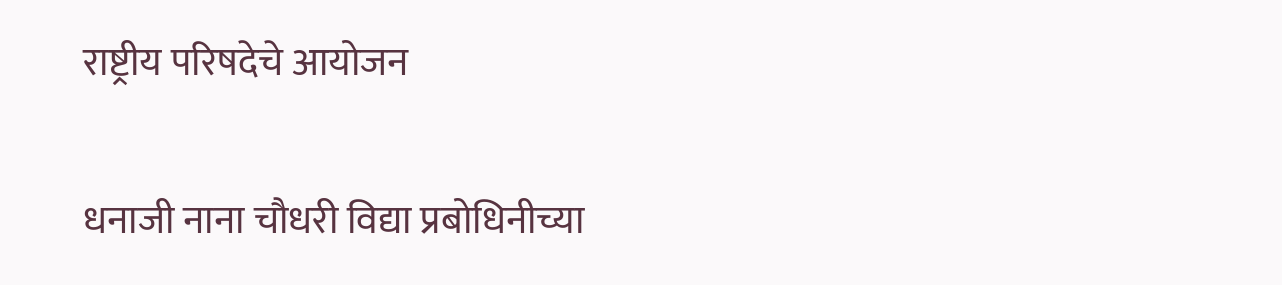राष्ट्रीय परिषदेचे आयोजन

धनाजी नाना चौधरी विद्या प्रबोधिनीच्या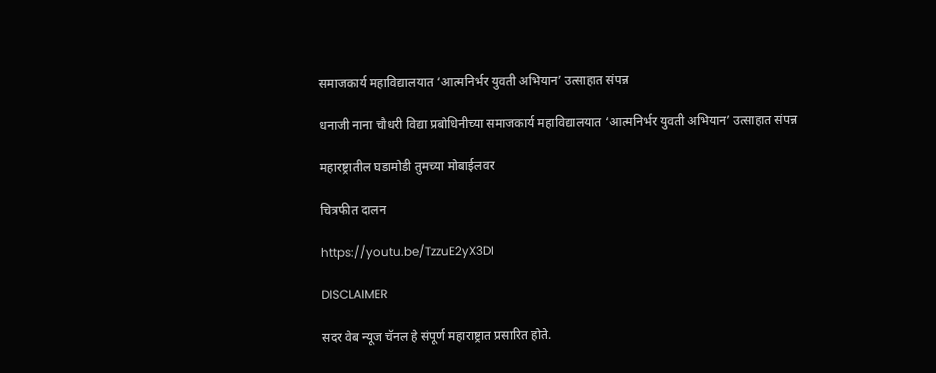समाजकार्य महाविद्यालयात ‘आत्मनिर्भर युवती अभियान’ उत्साहात संपन्न

धनाजी नाना चौधरी विद्या प्रबोधिनीच्या समाजकार्य महाविद्यालयात ‘आत्मनिर्भर युवती अभियान’ उत्साहात संपन्न

महारष्ट्रातील घडामोडी तुमच्या मोबाईलवर

चित्रफीत दालन

https://youtu.be/TzzuE2yX3DI

DISCLAIMER

सदर वेब न्यूज चॅनल हे संपूर्ण महाराष्ट्रात प्रसारित होते.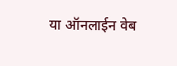या ऑनलाईन वेब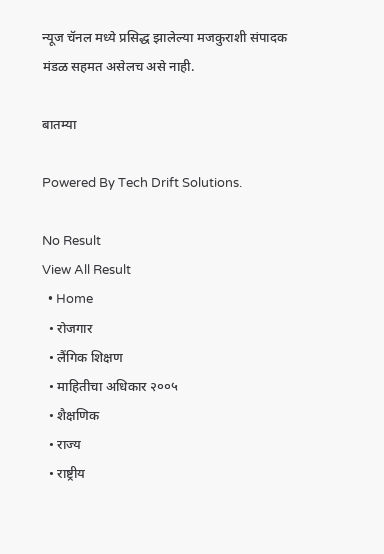न्यूज चॅनल मध्ये प्रसिद्ध झालेल्या मजकुराशी संपादक मंडळ सहमत असेलच असे नाही.

बातम्या

Powered By Tech Drift Solutions.

No Result
View All Result
  • Home
  • रोजगार
  • लैंगिक शिक्षण
  • माहितीचा अधिकार २००५
  • शैक्षणिक
  • राज्य
  • राष्ट्रीय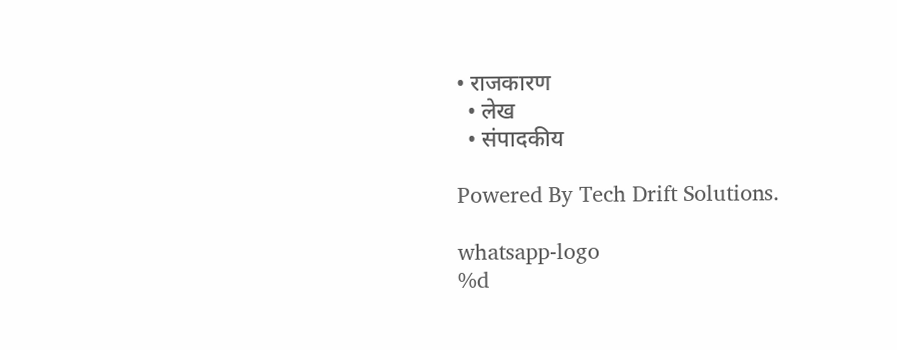• राजकारण
  • लेख
  • संपादकीय

Powered By Tech Drift Solutions.

whatsapp-logo
%d